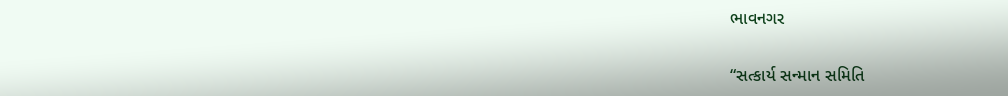ભાવનગર

“સત્કાર્ય સન્માન સમિતિ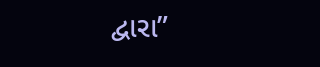દ્વારા”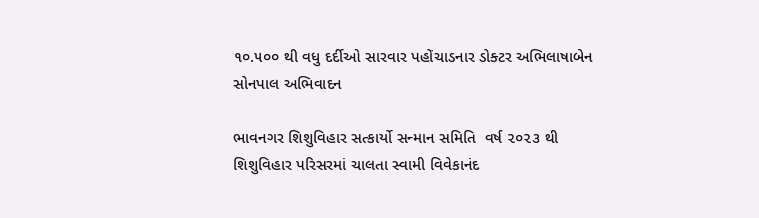૧૦.૫૦૦ થી વધુ દર્દીઓ સારવાર પહોંચાડનાર ડોક્ટર અભિલાષાબેન સોનપાલ અભિવાદન

ભાવનગર શિશુવિહાર સત્કાર્યો સન્માન સમિતિ  વર્ષ ૨૦૨૩ થી શિશુવિહાર પરિસરમાં ચાલતા સ્વામી વિવેકાનંદ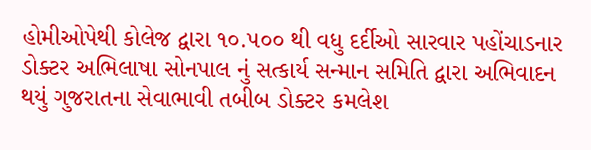હોમીઓપેથી કોલેજ દ્વારા ૧૦.૫૦૦ થી વધુ દર્દીઓ સારવાર પહોંચાડનાર ડોક્ટર અભિલાષા સોનપાલ નું સત્કાર્ય સન્માન સમિતિ દ્વારા અભિવાદન થયું ગુજરાતના સેવાભાવી તબીબ ડોક્ટર કમલેશ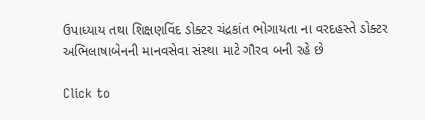ઉપાધ્યાય તથા શિક્ષણવિંદ ડોક્ટર ચંદ્રકાંત ભોગાયતા ના વરદહસ્તે ડોક્ટર અભિલાષાબેનની માનવસેવા સંસ્થા માટે ગૌરવ બની રહે છે

Click to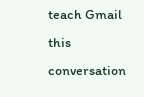teach Gmail this conversation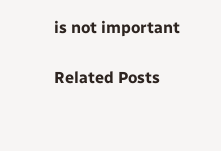is not important

Related Posts